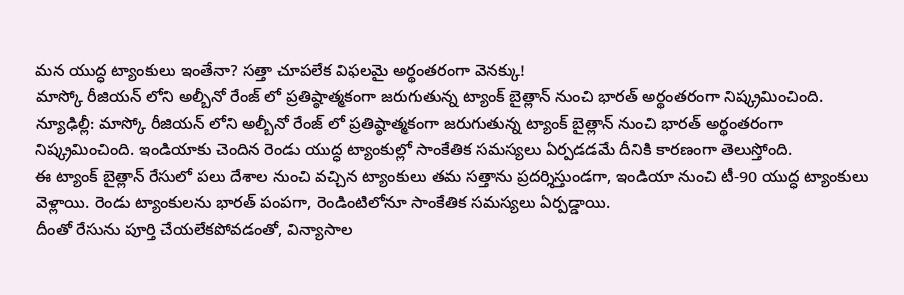మన యుద్ధ ట్యాంకులు ఇంతేనా? సత్తా చూపలేక విఫలమై అర్థంతరంగా వెనక్కు!
మాస్కో రీజియన్ లోని అల్బీనో రేంజ్ లో ప్రతిష్ఠాత్మకంగా జరుగుతున్న ట్యాంక్ బైత్లాన్ నుంచి భారత్ అర్థంతరంగా నిష్క్రమించింది.
న్యూఢిల్లీ: మాస్కో రీజియన్ లోని అల్బీనో రేంజ్ లో ప్రతిష్ఠాత్మకంగా జరుగుతున్న ట్యాంక్ బైత్లాన్ నుంచి భారత్ అర్థంతరంగా నిష్క్రమించింది. ఇండియాకు చెందిన రెండు యుద్ధ ట్యాంకుల్లో సాంకేతిక సమస్యలు ఏర్పడడమే దీనికి కారణంగా తెలుస్తోంది.
ఈ ట్యాంక్ బైత్లాన్ రేసులో పలు దేశాల నుంచి వచ్చిన ట్యాంకులు తమ సత్తాను ప్రదర్శిస్తుండగా, ఇండియా నుంచి టీ-90 యుద్ధ ట్యాంకులు వెళ్లాయి. రెండు ట్యాంకులను భారత్ పంపగా, రెండింటిలోనూ సాంకేతిక సమస్యలు ఏర్పడ్డాయి.
దీంతో రేసును పూర్తి చేయలేకపోవడంతో, విన్యాసాల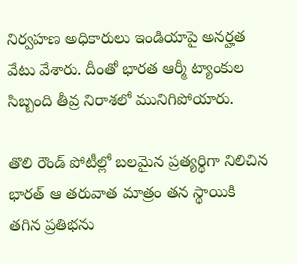నిర్వహణ అధికారులు ఇండియాపై అనర్హత వేటు వేశారు. దీంతో భారత ఆర్మీ ట్యాంకుల సిబ్బంది తీవ్ర నిరాశలో మునిగిపోయారు.

తొలి రౌండ్ పోటీల్లో బలమైన ప్రత్యర్థిగా నిలిచిన భారత్ ఆ తరువాత మాత్రం తన స్థాయికి తగిన ప్రతిభను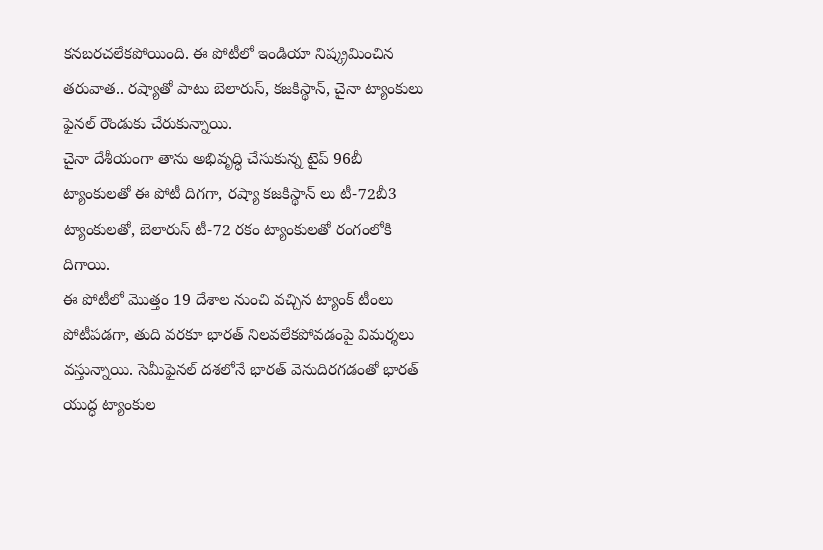కనబరచలేకపోయింది. ఈ పోటీలో ఇండియా నిష్క్రమించిన తరువాత.. రష్యాతో పాటు బెలారుస్, కజకిస్థాన్, చైనా ట్యాంకులు ఫైనల్ రౌండుకు చేరుకున్నాయి.
చైనా దేశీయంగా తాను అభివృద్ధి చేసుకున్న టైప్ 96బీ ట్యాంకులతో ఈ పోటీ దిగగా, రష్యా కజకిస్థాన్ లు టీ-72బీ3 ట్యాంకులతో, బెలారుస్ టీ-72 రకం ట్యాంకులతో రంగంలోకి దిగాయి.
ఈ పోటీలో మొత్తం 19 దేశాల నుంచి వచ్చిన ట్యాంక్ టీంలు పోటీపడగా, తుది వరకూ భారత్ నిలవలేకపోవడంపై విమర్శలు వస్తున్నాయి. సెమీఫైనల్ దశలోనే భారత్ వెనుదిరగడంతో భారత్ యుద్ధ ట్యాంకుల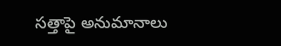సత్తాపై అనుమానాలు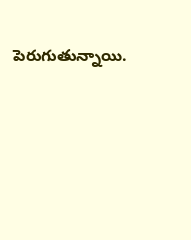పెరుగుతున్నాయి.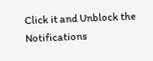Click it and Unblock the Notifications